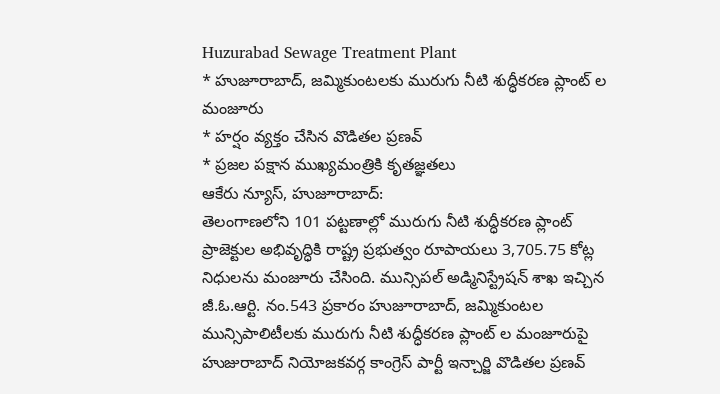Huzurabad Sewage Treatment Plant
* హుజూరాబాద్, జమ్మికుంటలకు మురుగు నీటి శుద్ధీకరణ ప్లాంట్ ల మంజూరు
* హర్షం వ్యక్తం చేసిన వొడితల ప్రణవ్
* ప్రజల పక్షాన ముఖ్యమంత్రికి కృతజ్ఞతలు
ఆకేరు న్యూస్, హుజూరాబాద్:
తెలంగాణలోని 101 పట్టణాల్లో మురుగు నీటి శుద్ధీకరణ ప్లాంట్ ప్రాజెక్టుల అభివృద్ధికి రాష్ట్ర ప్రభుత్వం రూపాయలు 3,705.75 కోట్ల నిధులను మంజూరు చేసింది. మున్సిపల్ అడ్మినిస్ట్రేషన్ శాఖ ఇచ్చిన జీ.ఓ.ఆర్టి. నం.543 ప్రకారం హుజూరాబాద్, జమ్మికుంటల మున్సిపాలిటీలకు మురుగు నీటి శుద్ధీకరణ ప్లాంట్ ల మంజూరుపై హుజురాబాద్ నియోజకవర్గ కాంగ్రెస్ పార్టీ ఇన్చార్జి వొడితల ప్రణవ్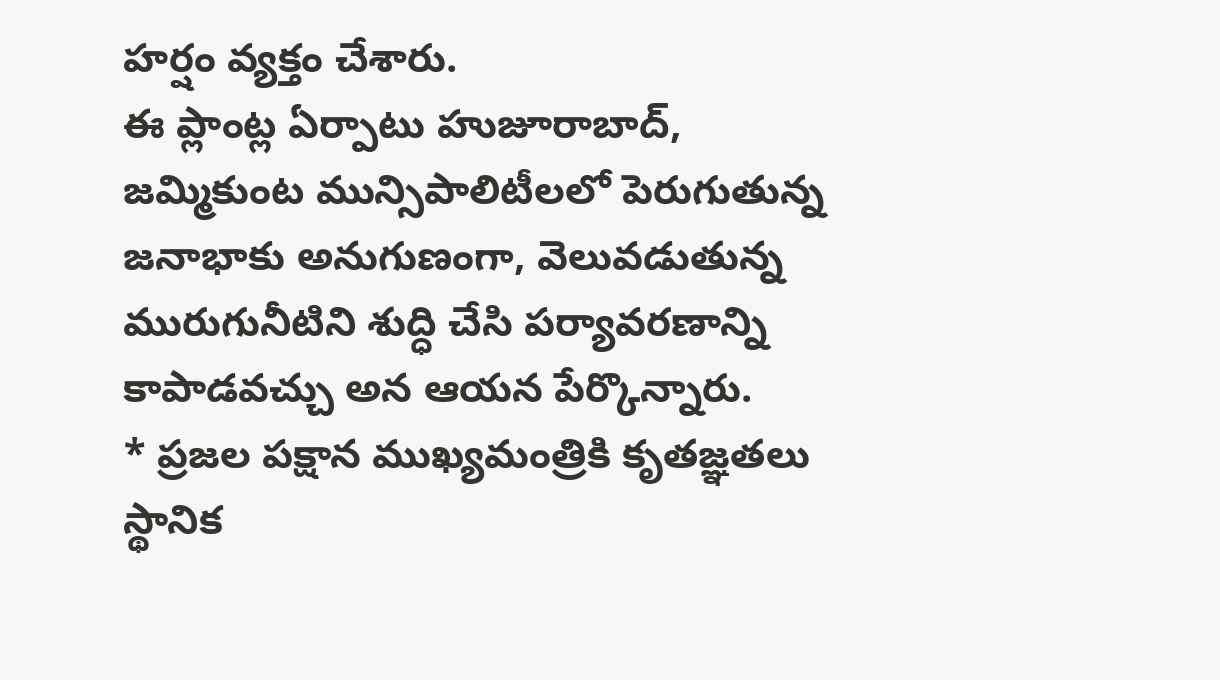హర్షం వ్యక్తం చేశారు.
ఈ ప్లాంట్ల ఏర్పాటు హుజూరాబాద్, జమ్మికుంట మున్సిపాలిటీలలో పెరుగుతున్న జనాభాకు అనుగుణంగా, వెలువడుతున్న మురుగునీటిని శుద్ధి చేసి పర్యావరణాన్ని కాపాడవచ్చు అన ఆయన పేర్కొన్నారు.
* ప్రజల పక్షాన ముఖ్యమంత్రికి కృతజ్ఞతలు
స్థానిక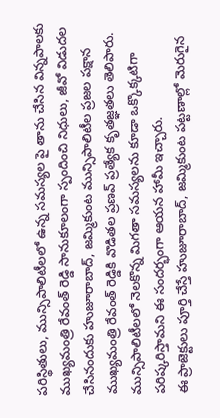పరిస్థితులు, మున్సిపాలిటీలలో ఉన్న సమస్యల పై తాను చేసిన విన్నపాలకు ముఖ్యమంత్రి రేవంత్ రెడ్డి సానుకూలంగా స్పందించి నిధులు, జీవో విడుదల చేసినందుకు హుజూరాబాద్, జమ్మికుంట మున్సిపాలిటీల ప్రజల పక్షాన ముఖ్యమంత్రి రేవంత్ రెడ్డికి వొడితల ప్రణవ్ ప్రత్యేక కృతజ్ఞతలు తెలిపారు. మున్సిపాలిటీలలో నెలకొన్న మిగతా సమస్యలను కూడా ఒక్కొక్కటిగా పరిష్కరిస్తామని ఈ సందర్భంగా ఆయన హామీ ఇచ్చారు.
ఈ ప్రాజెక్టులు పూర్తి చేస్తే హుజూరాబాద్, జమ్మికుంట పట్టణాల్లో మెరుగైన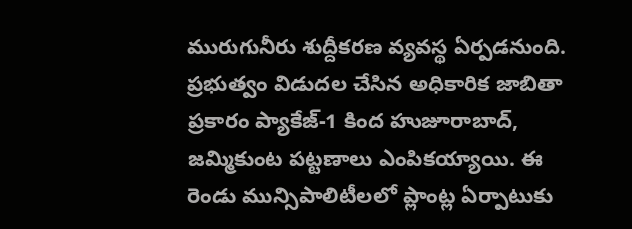మురుగునీరు శుద్దీకరణ వ్యవస్థ ఏర్పడనుంది.
ప్రభుత్వం విడుదల చేసిన అధికారిక జాబితా ప్రకారం ప్యాకేజ్-1 కింద హుజూరాబాద్, జమ్మికుంట పట్టణాలు ఎంపికయ్యాయి. ఈ రెండు మున్సిపాలిటీలలో ప్లాంట్ల ఏర్పాటుకు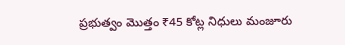ప్రభుత్వం మొత్తం ₹45 కోట్ల నిధులు మంజూరు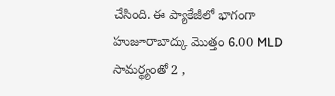చేసింది. ఈ ప్యాకేజీలో భాగంగా హుజూరాబాద్కు మొత్తం 6.00 MLD సామర్థ్యంతో 2 ,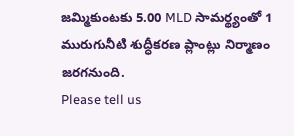జమ్మికుంటకు 5.00 MLD సామర్థ్యంతో 1 మురుగునీటి శుద్ధీకరణ ప్లాంట్లు నిర్మాణం జరగనుంది.
Please tell us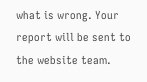what is wrong. Your report will be sent to the website team.